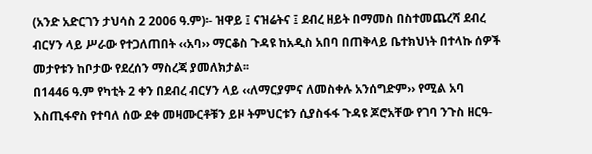(አንድ አድርገን ታህሳስ 2 2006 ዓ.ም)፡- ዝዋይ ፤ ናዝሬትና ፤ ደብረ ዘይት በማመስ በስተመጨረሻ ደብረ ብርሃን ላይ ሥራው የተጋለጠበት ‹‹አባ›› ማርቆስ ጉዳዩ ከአዲስ አበባ በጠቅላይ ቤተክህነት በተላኩ ሰዎች መታየቱን ከቦታው የደረሰን ማስረጃ ያመለክታል፡፡
በ1446 ዓ.ም የካቲት 2 ቀን በደብረ ብርሃን ላይ ‹‹ለማርያምና ለመስቀሉ አንሰግድም›› የሚል አባ እስጢፋኖስ የተባለ ሰው ደቀ መዛሙርቶቹን ይዞ ትምህርቱን ሲያስፋፋ ጉዳዩ ጆሮአቸው የገባ ንጉስ ዘርዓ-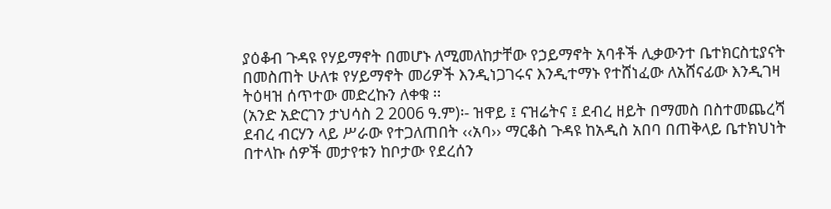ያዕቆብ ጉዳዩ የሃይማኖት በመሆኑ ለሚመለከታቸው የኃይማኖት አባቶች ሊቃውንተ ቤተክርስቲያናት በመስጠት ሁለቱ የሃይማኖት መሪዎች እንዲነጋገሩና እንዲተማኑ የተሸነፈው ለአሸናፊው እንዲገዛ ትዕዛዝ ሰጥተው መድረኩን ለቀቁ ፡፡
(አንድ አድርገን ታህሳስ 2 2006 ዓ.ም)፡- ዝዋይ ፤ ናዝሬትና ፤ ደብረ ዘይት በማመስ በስተመጨረሻ ደብረ ብርሃን ላይ ሥራው የተጋለጠበት ‹‹አባ›› ማርቆስ ጉዳዩ ከአዲስ አበባ በጠቅላይ ቤተክህነት በተላኩ ሰዎች መታየቱን ከቦታው የደረሰን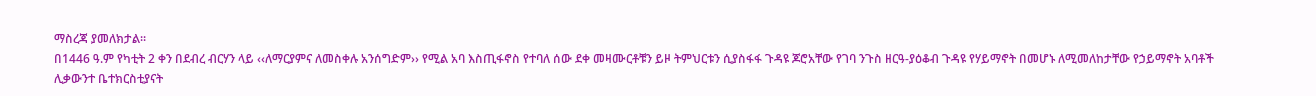ማስረጃ ያመለክታል፡፡
በ1446 ዓ.ም የካቲት 2 ቀን በደብረ ብርሃን ላይ ‹‹ለማርያምና ለመስቀሉ አንሰግድም›› የሚል አባ እስጢፋኖስ የተባለ ሰው ደቀ መዛሙርቶቹን ይዞ ትምህርቱን ሲያስፋፋ ጉዳዩ ጆሮአቸው የገባ ንጉስ ዘርዓ-ያዕቆብ ጉዳዩ የሃይማኖት በመሆኑ ለሚመለከታቸው የኃይማኖት አባቶች ሊቃውንተ ቤተክርስቲያናት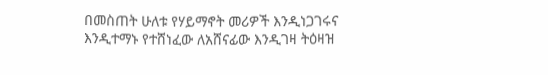በመስጠት ሁለቱ የሃይማኖት መሪዎች እንዲነጋገሩና እንዲተማኑ የተሸነፈው ለአሸናፊው እንዲገዛ ትዕዛዝ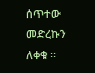ሰጥተው መድረኩን ለቀቁ ፡፡